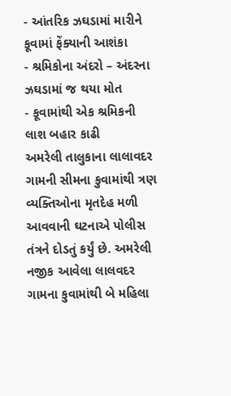- આંતરિક ઝઘડામાં મારીને કૂવામાં ફેંક્યાની આશંકા
- શ્રમિકોના અંદરો – અંદરના ઝઘડામાં જ થયા મોત
- કૂવામાંથી એક શ્રમિકની લાશ બહાર કાઢી
અમરેલી તાલુકાના લાલાવદર ગામની સીમના કુવામાંથી ત્રણ વ્યક્તિઓના મૃતદેહ મળી આવવાની ઘટનાએ પોલીસ તંત્રને દોડતું કર્યું છે. અમરેલી નજીક આવેલા લાલવદર ગામના કુવામાંથી બે મહિલા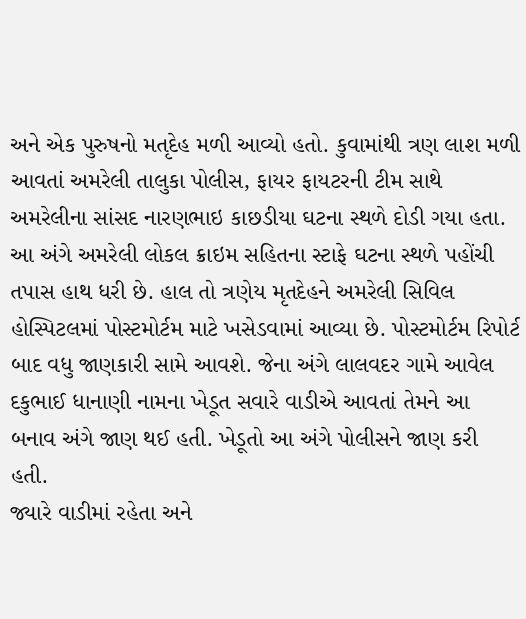અને એક પુરુષનો મતૃદેહ મળી આવ્યો હતો. કુવામાંથી ત્રણ લાશ મળી આવતાં અમરેલી તાલુકા પોલીસ, ફાયર ફાયટરની ટીમ સાથે અમરેલીના સાંસદ નારણભાઇ કાછડીયા ઘટના સ્થળે દોડી ગયા હતા.
આ અંગે અમરેલી લોકલ ક્રાઇમ સહિતના સ્ટાફે ઘટના સ્થળે પહોંચી તપાસ હાથ ધરી છે. હાલ તો ત્રણેય મૃતદેહને અમરેલી સિવિલ હોસ્પિટલમાં પોસ્ટમોર્ટમ માટે ખસેડવામાં આવ્યા છે. પોસ્ટમોર્ટમ રિપોર્ટ બાદ વધુ જાણકારી સામે આવશે. જેના અંગે લાલવદર ગામે આવેલ દકુભાઈ ધાનાણી નામના ખેડૂત સવારે વાડીએ આવતાં તેમને આ બનાવ અંગે જાણ થઈ હતી. ખેડૂતો આ અંગે પોલીસને જાણ કરી હતી.
જ્યારે વાડીમાં રહેતા અને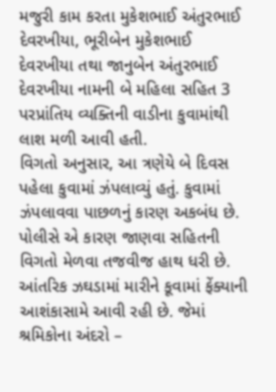મજુરી કામ કરતા મુકેશભાઈ અંતુરભાઈ દેવરખીયા, ભૂરીબેન મુકેશભાઈ દેવરખીયા તથા જાનુબેન અંતુરભાઈ દેવરખીયા નામની બે મહિલા સહિત 3 પરપ્રાંતિય વ્યક્તિની વાડીના કુવામાંથી લાશ મળી આવી હતી.
વિગતો અનુસાર, આ ત્રણેયે બે દિવસ પહેલા કુવામાં ઝંપલાવ્યું હતું. કુવામાં ઝંપલાવવા પાછળનું કારણ અકબંધ છે. પોલીસે એ કારણ જાણવા સહિતની વિગતો મેળવા તજવીજ હાથ ધરી છે. આંતરિક ઝઘડામાં મારીને કૂવામાં ફેંક્યાની આશંકાસામે આવી રહી છે. જેમાં શ્રમિકોના અંદરો –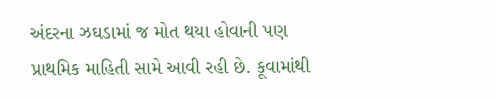અંદરના ઝઘડામાં જ મોત થયા હોવાની પણ પ્રાથમિક માહિતી સામે આવી રહી છે. કૂવામાંથી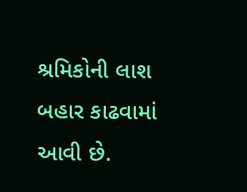શ્રમિકોની લાશ બહાર કાઢવામાં આવી છે.